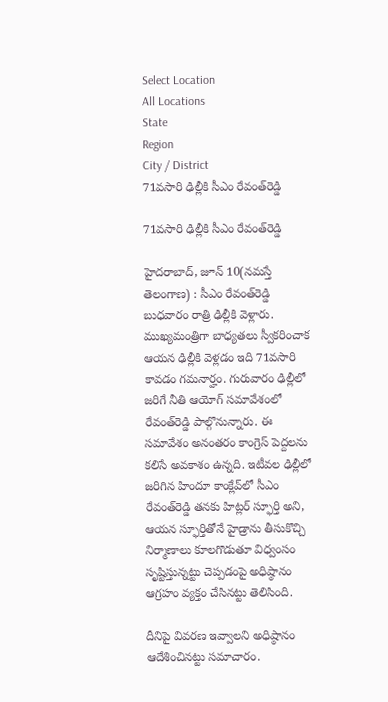Select Location
All Locations
State
Region
City / District
71వసారి ఢిల్లీకి సీఎం రేవంత్‌రెడ్డి

71వసారి ఢిల్లీకి సీఎం రేవంత్‌రెడ్డి

హైదరాబాద్‌, జూన్‌ 10(నమస్తే తెలంగాణ) : సీఎం రేవంత్‌రెడ్డి బుధవారం రాత్రి ఢిల్లీకి వెళ్లారు. ముఖ్యమంత్రిగా బాధ్యతలు స్వీకరించాక ఆయన ఢిల్లీకి వెళ్లడం ఇది 71వసారి కావడం గమనార్హం. గురువారం ఢిల్లీలో జరిగే నీతి ఆయోగ్‌ సమావేశంలో రేవంత్‌రెడ్డి పాల్గొనున్నారు. ఈ సమావేశం అనంతరం కాంగ్రెస్‌ పెద్దలను కలిసే అవకాశం ఉన్నది. ఇటీవల ఢిల్లీలో జరిగిన హిందూ కాంక్లేవ్‌లో సీఎం రేవంత్‌రెడ్డి తనకు హిట్లర్‌ స్ఫూర్తి అని, ఆయన స్ఫూర్తితోనే హైడ్రాను తీసుకొచ్చి నిర్మాణాలు కూలగొడుతూ విధ్వంసం సృష్టిస్తున్నట్టు చెప్పడంపై అధిష్ఠానం ఆగ్రహం వ్యక్తం చేసినట్టు తెలిసింది.

దీనిపై వివరణ ఇవ్వాలని అధిష్ఠానం ఆదేశించినట్టు సమాచారం.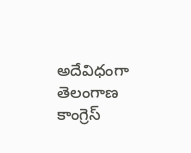అదేవిధంగా తెలంగాణ కాంగ్రెస్‌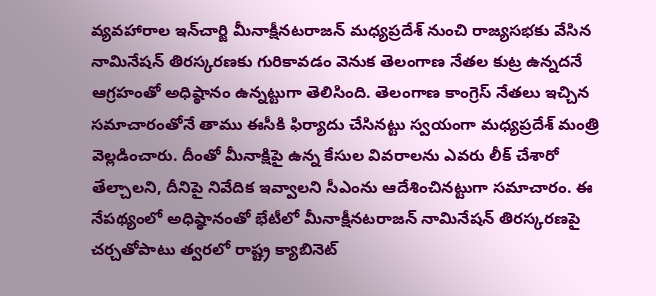వ్యవహారాల ఇన్‌చార్జి మీనాక్షీనటరాజన్‌ మధ్యప్రదేశ్‌ నుంచి రాజ్యసభకు వేసిన నామినేషన్‌ తిరస్కరణకు గురికావడం వెనుక తెలంగాణ నేతల కుట్ర ఉన్నదనే ఆగ్రహంతో అధిష్ఠానం ఉన్నట్టుగా తెలిసింది. తెలంగాణ కాంగ్రెస్‌ నేతలు ఇచ్చిన సమాచారంతోనే తాము ఈసీకి ఫిర్యాదు చేసినట్టు స్వయంగా మధ్యప్రదేశ్‌ మంత్రి వెల్లడించారు. దీంతో మీనాక్షిపై ఉన్న కేసుల వివరాలను ఎవరు లీక్‌ చేశారో తేల్చాలని, దీనిపై నివేదిక ఇవ్వాలని సీఎంను ఆదేశించినట్టుగా సమాచారం. ఈ నేపథ్యంలో అధిష్ఠానంతో భేటీలో మీనాక్షీనటరాజన్‌ నామినేషన్‌ తిరస్కరణపై చర్చతోపాటు త్వరలో రాష్ట్ర క్యాబినెట్‌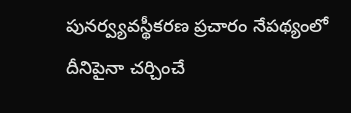పునర్వ్యవస్థీకరణ ప్రచారం నేపథ్యంలో దీనిపైనా చర్చించే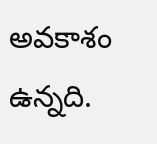అవకాశం ఉన్నది.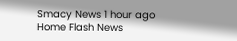Smacy News 1 hour ago
Home Flash News